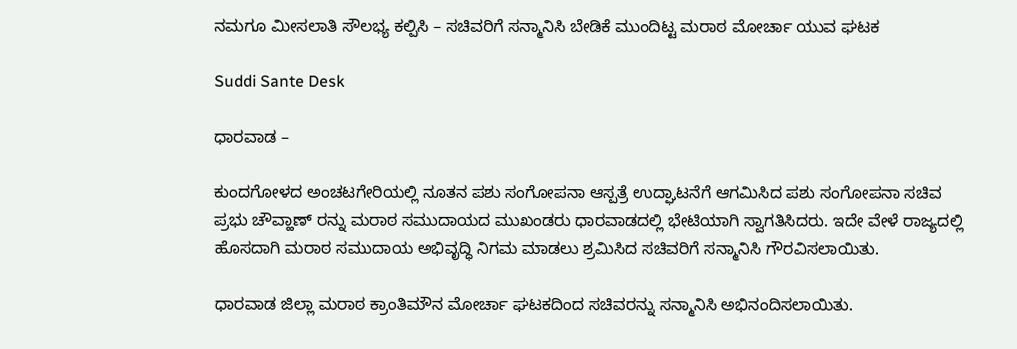ನಮಗೂ ಮೀಸಲಾತಿ ಸೌಲಭ್ಯ ಕಲ್ಪಿಸಿ – ಸಚಿವರಿಗೆ ಸನ್ಮಾನಿಸಿ ಬೇಡಿಕೆ ಮುಂದಿಟ್ಟ ಮರಾಠ ಮೋರ್ಚಾ ಯುವ ಘಟಕ

Suddi Sante Desk

ಧಾರವಾಡ –

ಕುಂದಗೋಳದ ಅಂಚಟಗೇರಿಯಲ್ಲಿ ನೂತನ ಪಶು ಸಂಗೋಪನಾ ಆಸ್ಪತ್ರೆ ಉದ್ಘಾಟನೆಗೆ ಆಗಮಿಸಿದ ಪಶು ಸಂಗೋಪನಾ ಸಚಿವ ಪ್ರಭು ಚೌವ್ಹಾಣ್ ರನ್ನು ಮರಾಠ ಸಮುದಾಯದ ಮುಖಂಡರು ಧಾರವಾಡದಲ್ಲಿ ಭೇಟಿಯಾಗಿ ಸ್ವಾಗತಿಸಿದರು. ಇದೇ ವೇಳೆ ರಾಜ್ಯದಲ್ಲಿ ಹೊಸದಾಗಿ ಮರಾಠ ಸಮುದಾಯ ಅಭಿವೃದ್ಧಿ ನಿಗಮ ಮಾಡಲು ಶ್ರಮಿಸಿದ ಸಚಿವರಿಗೆ ಸನ್ಮಾನಿಸಿ ಗೌರವಿಸಲಾಯಿತು.

ಧಾರವಾಡ ಜಿಲ್ಲಾ ಮರಾಠ ಕ್ರಾಂತಿಮೌನ ಮೋರ್ಚಾ ಘಟಕದಿಂದ ಸಚಿವರನ್ನು ಸನ್ಮಾನಿಸಿ ಅಭಿನಂದಿಸಲಾಯಿತು.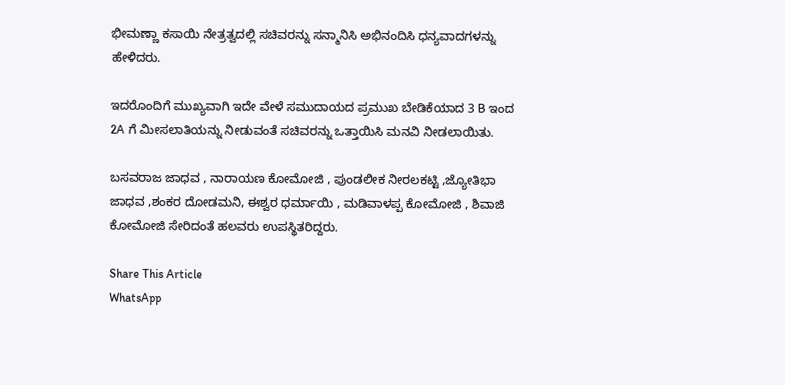ಭೀಮಣ್ಣಾ ಕಸಾಯಿ ನೇತ್ರತ್ವದಲ್ಲಿ ಸಚಿವರನ್ನು ಸನ್ಮಾನಿಸಿ ಅಭಿನಂದಿಸಿ ಧನ್ಯವಾದಗಳನ್ನು ಹೇಳಿದರು.

ಇದರೊಂದಿಗೆ ಮುಖ್ಯವಾಗಿ ಇದೇ ವೇಳೆ ಸಮುದಾಯದ ಪ್ರಮುಖ ಬೇಡಿಕೆಯಾದ 3 B ಇಂದ 2A ಗೆ ಮೀಸಲಾತಿಯನ್ನು ನೀಡುವಂತೆ ಸಚಿವರನ್ನು ಒತ್ತಾಯಿಸಿ ಮನವಿ ನೀಡಲಾಯಿತು.

ಬಸವರಾಜ ಜಾಧವ , ನಾರಾಯಣ ಕೋಮೋಜಿ , ಪುಂಡಲೀಕ ನೀರಲಕಟ್ಟಿ ,ಜ್ಯೋತಿಭಾ ಜಾಧವ ,ಶಂಕರ ದೋಡಮನಿ, ಈಶ್ವರ ಧರ್ಮಾಯಿ , ಮಡಿವಾಳಪ್ಪ ಕೋಮೋಜಿ , ಶಿವಾಜಿ ಕೋಮೋಜಿ ಸೇರಿದಂತೆ ಹಲವರು ಉಪಸ್ಥಿತರಿದ್ದರು.

Share This Article
WhatsApp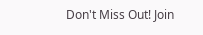Don't Miss Out! Join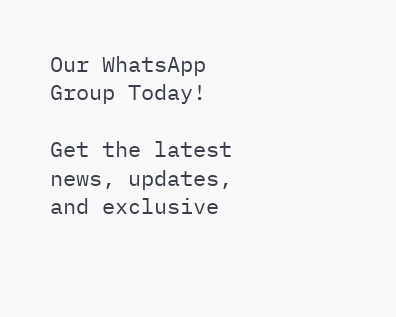Our WhatsApp Group Today!

Get the latest news, updates, and exclusive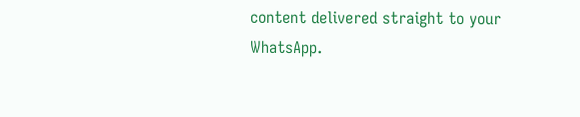content delivered straight to your WhatsApp.